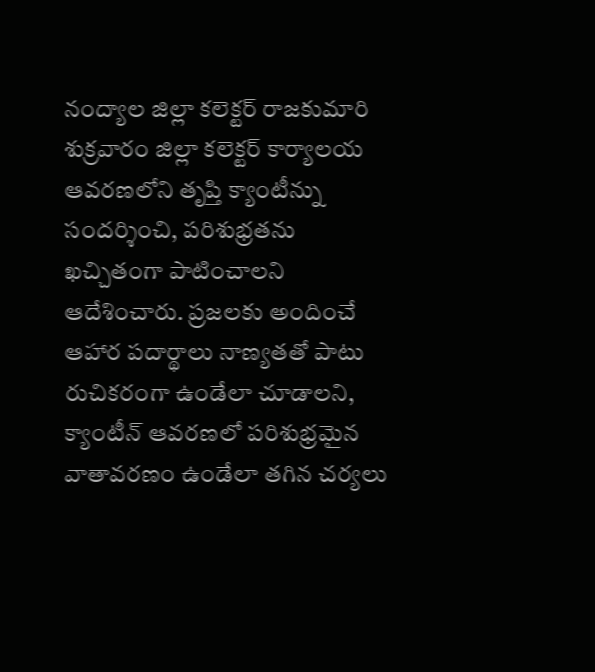నంద్యాల జిల్లా కలెక్టర్ రాజకుమారి శుక్రవారం జిల్లా కలెక్టర్ కార్యాలయ ఆవరణలోని తృప్తి క్యాంటీన్ను సందర్శించి, పరిశుభ్రతను ఖచ్చితంగా పాటించాలని ఆదేశించారు. ప్రజలకు అందించే ఆహార పదార్థాలు నాణ్యతతో పాటు రుచికరంగా ఉండేలా చూడాలని, క్యాంటీన్ ఆవరణలో పరిశుభ్రమైన వాతావరణం ఉండేలా తగిన చర్యలు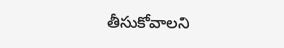తీసుకోవాలని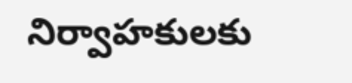నిర్వాహకులకు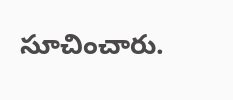సూచించారు.